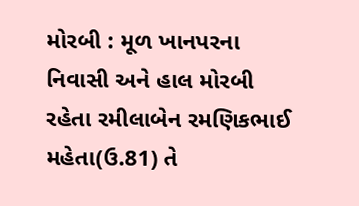મોરબી : મૂળ ખાનપરના નિવાસી અને હાલ મોરબી રહેતા રમીલાબેન રમણિકભાઈ મહેતા(ઉ.81) તે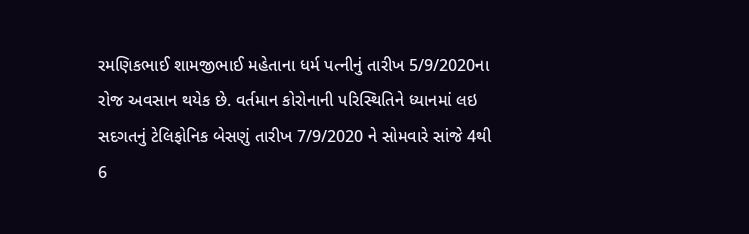રમણિકભાઈ શામજીભાઈ મહેતાના ધર્મ પત્નીનું તારીખ 5/9/2020ના રોજ અવસાન થયેક છે. વર્તમાન કોરોનાની પરિસ્થિતિને ધ્યાનમાં લઇ સદગતનું ટેલિફોનિક બેસણું તારીખ 7/9/2020 ને સોમવારે સાંજે 4થી 6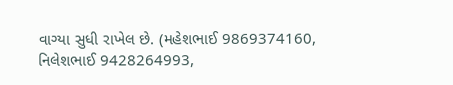વાગ્યા સુધી રાખેલ છે. (મહેશભાઈ 9869374160, નિલેશભાઈ 9428264993,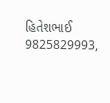હિતેશભાઈ 9825829993,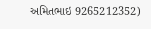અમિતભાઇ 9265212352)